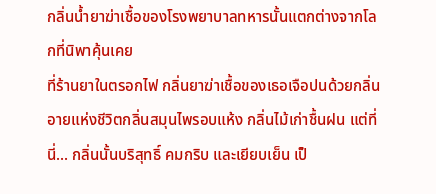กลิ่นน้ำยาฆ่าเชื้อของโรงพยาบาลทหารนั้นแตกต่างจากโลกที่นิพาคุ้นเคย
ที่ร้านยาในตรอกไฟ กลิ่นยาฆ่าเชื้อของเธอเจือปนด้วยกลิ่นอายแห่งชีวิตกลิ่นสมุนไพรอบแห้ง กลิ่นไม้เก่าชื้นฝน แต่ที่นี่... กลิ่นนั้นบริสุทธิ์ คมกริบ และเยียบเย็น เป็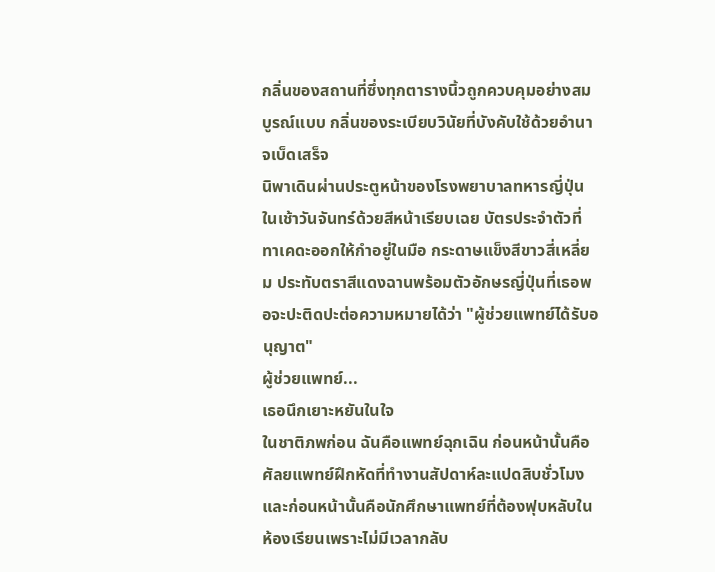กลิ่นของสถานที่ซึ่งทุกตารางนิ้วถูกควบคุมอย่างสมบูรณ์แบบ กลิ่นของระเบียบวินัยที่บังคับใช้ด้วยอำนาจเบ็ดเสร็จ
นิพาเดินผ่านประตูหน้าของโรงพยาบาลทหารญี่ปุ่นในเช้าวันจันทร์ด้วยสีหน้าเรียบเฉย บัตรประจำตัวที่ทาเคดะออกให้กำอยู่ในมือ กระดาษแข็งสีขาวสี่เหลี่ยม ประทับตราสีแดงฉานพร้อมตัวอักษรญี่ปุ่นที่เธอพอจะปะติดปะต่อความหมายได้ว่า "ผู้ช่วยแพทย์ได้รับอนุญาต"
ผู้ช่วยแพทย์...
เธอนึกเยาะหยันในใจ
ในชาติภพก่อน ฉันคือแพทย์ฉุกเฉิน ก่อนหน้านั้นคือศัลยแพทย์ฝึกหัดที่ทำงานสัปดาห์ละแปดสิบชั่วโมง และก่อนหน้านั้นคือนักศึกษาแพทย์ที่ต้องฟุบหลับในห้องเรียนเพราะไม่มีเวลากลับ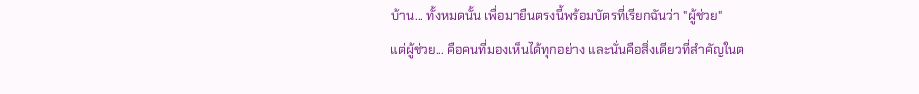บ้าน... ทั้งหมดนั้น เพื่อมายืนตรงนี้พร้อมบัตรที่เรียกฉันว่า "ผู้ช่วย"
แต่ผู้ช่วย... คือคนที่มองเห็นได้ทุกอย่าง และนั่นคือสิ่งเดียวที่สำคัญในต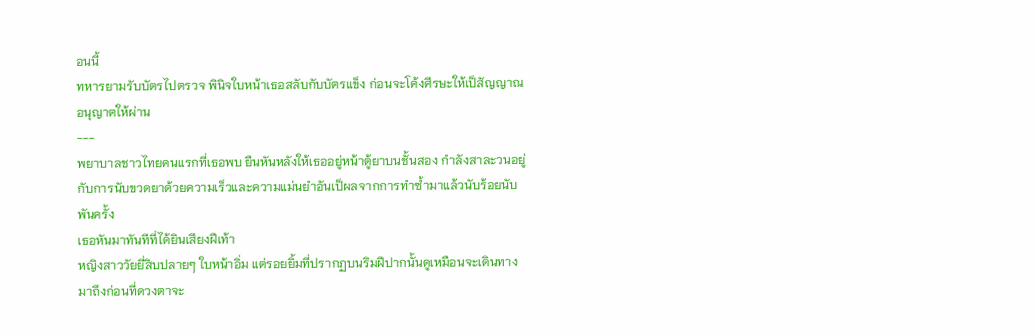อนนี้
ทหารยามรับบัตรไปตรวจ พินิจใบหน้าเธอสลับกับบัตรแข็ง ก่อนจะโค้งศีรษะให้เป็สัญญาณอนุญาตให้ผ่าน
---
พยาบาลชาวไทยคนแรกที่เธอพบ ยืนหันหลังให้เธออยู่หน้าตู้ยาบนชั้นสอง กำลังสาละวนอยู่กับการนับขวดยาด้วยความเร็วและความแม่นยำอันเป็ผลจากการทำซ้ำมาแล้วนับร้อยนับพันครั้ง
เธอหันมาทันทีที่ได้ยินเสียงฝีเท้า
หญิงสาววัยยี่สิบปลายๆ ใบหน้าอิ่ม แต่รอยยิ้มที่ปรากฏบนริมฝีปากนั้นดูเหมือนจะเดินทางมาถึงก่อนที่ดวงตาจะ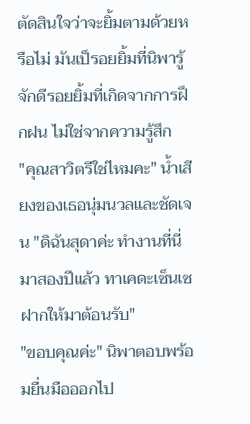ตัดสินใจว่าจะยิ้มตามด้วยหรือไม่ มันเป็รอยยิ้มที่นิพารู้จักดีรอยยิ้มที่เกิดจากการฝึกฝน ไม่ใช่จากความรู้สึก
"คุณสาวิตรีใช่ไหมคะ" น้ำเสียงของเธอนุ่มนวลและชัดเจน "ดิฉันสุดาค่ะ ทำงานที่นี่มาสองปีแล้ว ทาเคดะเซ็นเซฝากให้มาต้อนรับ"
"ขอบคุณค่ะ" นิพาตอบพร้อมยื่นมือออกไป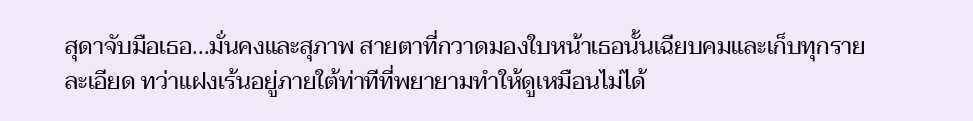สุดาจับมือเธอ...มั่นคงและสุภาพ สายตาที่กวาดมองใบหน้าเธอนั้นเฉียบคมและเก็บทุกรายละเอียด ทว่าแฝงเร้นอยู่ภายใต้ท่าทีที่พยายามทำให้ดูเหมือนไม่ได้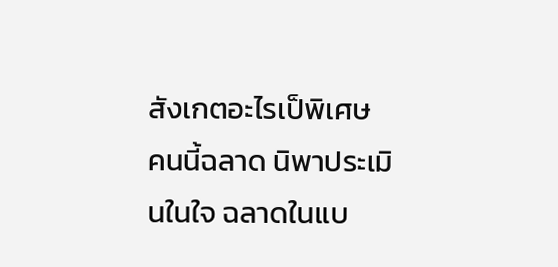สังเกตอะไรเป็พิเศษ
คนนี้ฉลาด นิพาประเมินในใจ ฉลาดในแบ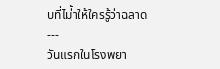บที่ไม่้าให้ใครรู้ว่าฉลาด
---
วันแรกในโรงพยา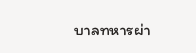บาลทหารผ่า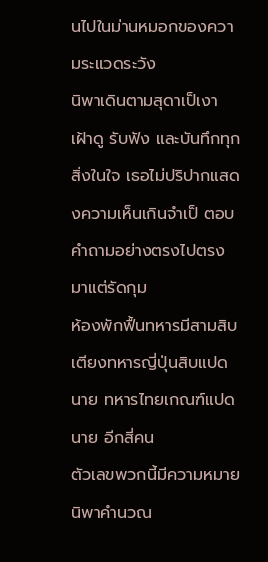นไปในม่านหมอกของความระแวดระวัง
นิพาเดินตามสุดาเป็เงา เฝ้าดู รับฟัง และบันทึกทุกสิ่งในใจ เธอไม่ปริปากแสดงความเห็นเกินจำเป็ ตอบคำถามอย่างตรงไปตรงมาแต่รัดกุม
ห้องพักฟื้นทหารมีสามสิบเตียงทหารญี่ปุ่นสิบแปดนาย ทหารไทยเกณฑ์แปดนาย อีกสี่คน
ตัวเลขพวกนี้มีความหมาย นิพาคำนวณ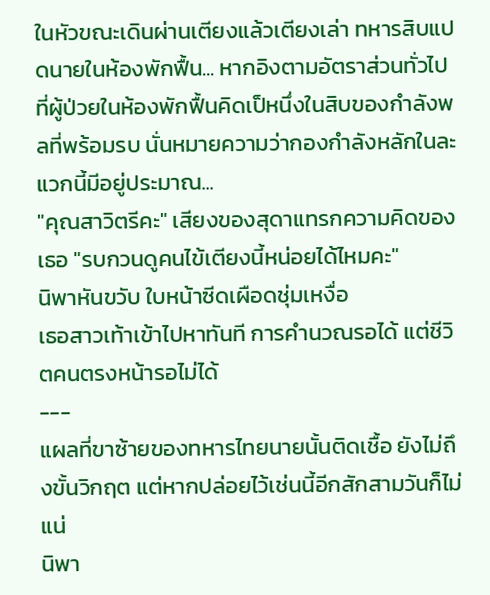ในหัวขณะเดินผ่านเตียงแล้วเตียงเล่า ทหารสิบแปดนายในห้องพักฟื้น... หากอิงตามอัตราส่วนทั่วไปที่ผู้ป่วยในห้องพักฟื้นคิดเป็หนึ่งในสิบของกำลังพลที่พร้อมรบ นั่นหมายความว่ากองกำลังหลักในละแวกนี้มีอยู่ประมาณ...
"คุณสาวิตรีคะ" เสียงของสุดาแทรกความคิดของเธอ "รบกวนดูคนไข้เตียงนี้หน่อยได้ไหมคะ"
นิพาหันขวับ ใบหน้าซีดเผือดชุ่มเหงื่อ
เธอสาวเท้าเข้าไปหาทันที การคำนวณรอได้ แต่ชีวิตคนตรงหน้ารอไม่ได้
---
แผลที่ขาซ้ายของทหารไทยนายนั้นติดเชื้อ ยังไม่ถึงขั้นวิกฤต แต่หากปล่อยไว้เช่นนี้อีกสักสามวันก็ไม่แน่
นิพา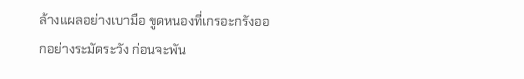ล้างแผลอย่างเบามือ ขูดหนองที่เกรอะกรังออกอย่างระมัดระวัง ก่อนจะพัน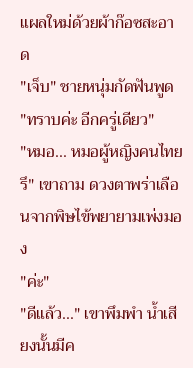แผลใหม่ด้วยผ้าก๊อซสะอาด
"เจ็บ" ชายหนุ่มกัดฟันพูด
"ทราบค่ะ อีกครู่เดียว"
"หมอ... หมอผู้หญิงคนไทยรึ" เขาถาม ดวงตาพร่าเลือนจากพิษไข้พยายามเพ่งมอง
"ค่ะ"
"ดีแล้ว..." เขาพึมพำ น้ำเสียงนั้นมีค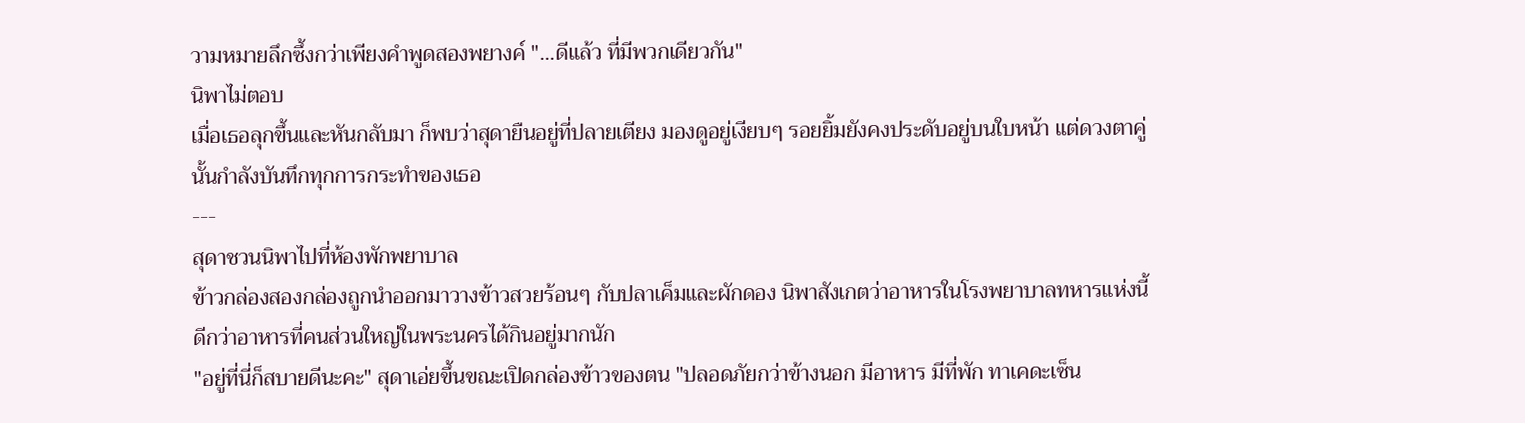วามหมายลึกซึ้งกว่าเพียงคำพูดสองพยางค์ "...ดีแล้ว ที่มีพวกเดียวกัน"
นิพาไม่ตอบ
เมื่อเธอลุกขึ้นและหันกลับมา ก็พบว่าสุดายืนอยู่ที่ปลายเตียง มองดูอยู่เงียบๆ รอยยิ้มยังคงประดับอยู่บนใบหน้า แต่ดวงตาคู่นั้นกำลังบันทึกทุกการกระทำของเธอ
---
สุดาชวนนิพาไปที่ห้องพักพยาบาล
ข้าวกล่องสองกล่องถูกนำออกมาวางข้าวสวยร้อนๆ กับปลาเค็มและผักดอง นิพาสังเกตว่าอาหารในโรงพยาบาลทหารแห่งนี้ ดีกว่าอาหารที่คนส่วนใหญ่ในพระนครได้กินอยู่มากนัก
"อยู่ที่นี่ก็สบายดีนะคะ" สุดาเอ่ยขึ้นขณะเปิดกล่องข้าวของตน "ปลอดภัยกว่าข้างนอก มีอาหาร มีที่พัก ทาเคดะเซ็น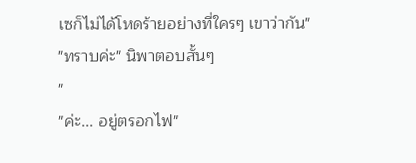เซก็ไม่ได้โหดร้ายอย่างที่ใครๆ เขาว่ากัน"
"ทราบค่ะ" นิพาตอบสั้นๆ
"
"ค่ะ... อยู่ตรอกไฟ"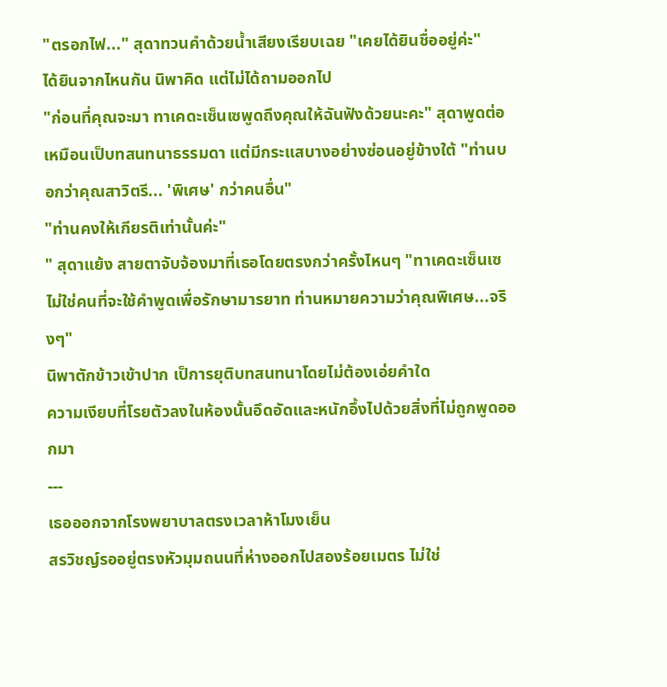"ตรอกไฟ..." สุดาทวนคำด้วยน้ำเสียงเรียบเฉย "เคยได้ยินชื่ออยู่ค่ะ"
ได้ยินจากไหนกัน นิพาคิด แต่ไม่ได้ถามออกไป
"ก่อนที่คุณจะมา ทาเคดะเซ็นเซพูดถึงคุณให้ฉันฟังด้วยนะคะ" สุดาพูดต่อ เหมือนเป็บทสนทนาธรรมดา แต่มีกระแสบางอย่างซ่อนอยู่ข้างใต้ "ท่านบอกว่าคุณสาวิตรี... 'พิเศษ' กว่าคนอื่น"
"ท่านคงให้เกียรติเท่านั้นค่ะ"
" สุดาแย้ง สายตาจับจ้องมาที่เธอโดยตรงกว่าครั้งไหนๆ "ทาเคดะเซ็นเซไม่ใช่คนที่จะใช้คำพูดเพื่อรักษามารยาท ท่านหมายความว่าคุณพิเศษ...จริงๆ"
นิพาตักข้าวเข้าปาก เป็การยุติบทสนทนาโดยไม่ต้องเอ่ยคำใด
ความเงียบที่โรยตัวลงในห้องนั้นอึดอัดและหนักอึ้งไปด้วยสิ่งที่ไม่ถูกพูดออกมา
---
เธอออกจากโรงพยาบาลตรงเวลาห้าโมงเย็น
สรวิชญ์รออยู่ตรงหัวมุมถนนที่ห่างออกไปสองร้อยเมตร ไม่ใช่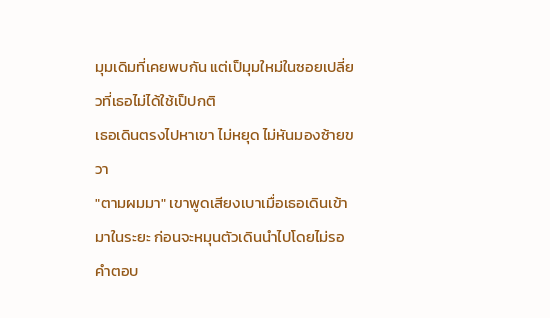มุมเดิมที่เคยพบกัน แต่เป็มุมใหม่ในซอยเปลี่ยวที่เธอไม่ได้ใช้เป็ปกติ
เธอเดินตรงไปหาเขา ไม่หยุด ไม่หันมองซ้ายขวา
"ตามผมมา" เขาพูดเสียงเบาเมื่อเธอเดินเข้ามาในระยะ ก่อนจะหมุนตัวเดินนำไปโดยไม่รอคำตอบ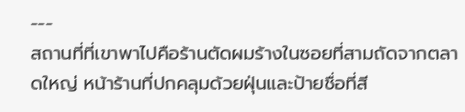---
สถานที่ที่เขาพาไปคือร้านตัดผมร้างในซอยที่สามถัดจากตลาดใหญ่ หน้าร้านที่ปกคลุมด้วยฝุ่นและป้ายชื่อที่สี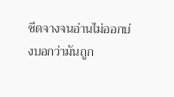ซีดจางจนอ่านไม่ออกบ่งบอกว่ามันถูก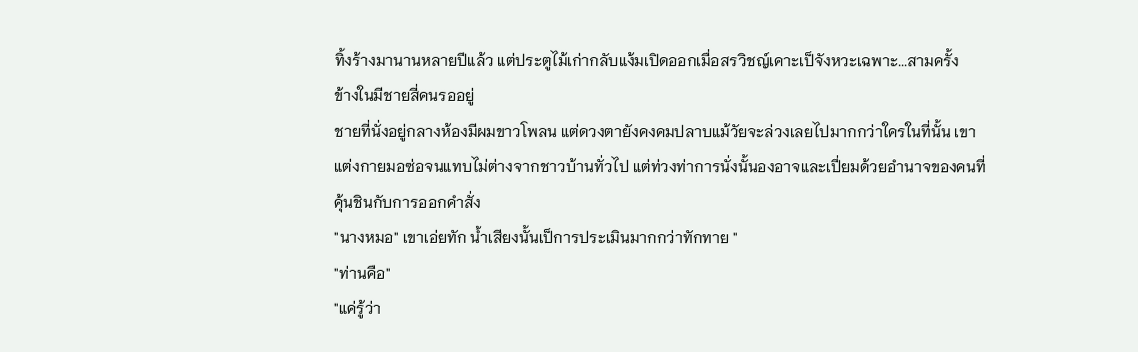ทิ้งร้างมานานหลายปีแล้ว แต่ประตูไม้เก่ากลับแง้มเปิดออกเมื่อสรวิชญ์เคาะเป็จังหวะเฉพาะ...สามครั้ง
ข้างในมีชายสี่คนรออยู่
ชายที่นั่งอยู่กลางห้องมีผมขาวโพลน แต่ดวงตายังคงคมปลาบแม้วัยจะล่วงเลยไปมากกว่าใครในที่นั้น เขาแต่งกายมอซ่อจนแทบไม่ต่างจากชาวบ้านทั่วไป แต่ท่วงท่าการนั่งนั้นองอาจและเปี่ยมด้วยอำนาจของคนที่คุ้นชินกับการออกคำสั่ง
"นางหมอ" เขาเอ่ยทัก น้ำเสียงนั้นเป็การประเมินมากกว่าทักทาย "
"ท่านคือ"
"แค่รู้ว่า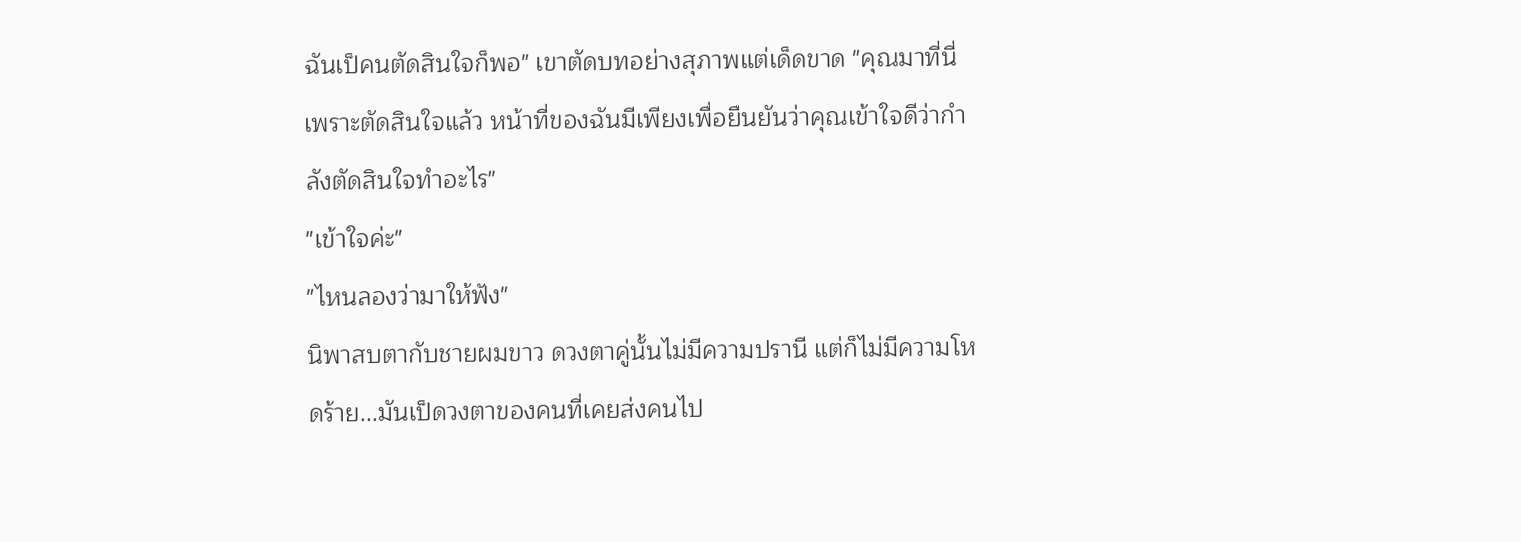ฉันเป็คนตัดสินใจก็พอ" เขาตัดบทอย่างสุภาพแต่เด็ดขาด "คุณมาที่นี่เพราะตัดสินใจแล้ว หน้าที่ของฉันมีเพียงเพื่อยืนยันว่าคุณเข้าใจดีว่ากำลังตัดสินใจทำอะไร"
"เข้าใจค่ะ"
"ไหนลองว่ามาให้ฟัง"
นิพาสบตากับชายผมขาว ดวงตาคู่นั้นไม่มีความปรานี แต่ก็ไม่มีความโหดร้าย...มันเป็ดวงตาของคนที่เคยส่งคนไป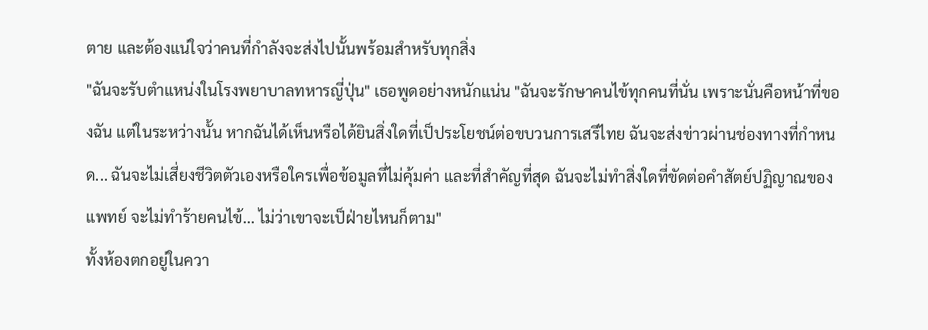ตาย และต้องแน่ใจว่าคนที่กำลังจะส่งไปนั้นพร้อมสำหรับทุกสิ่ง
"ฉันจะรับตำแหน่งในโรงพยาบาลทหารญี่ปุ่น" เธอพูดอย่างหนักแน่น "ฉันจะรักษาคนไข้ทุกคนที่นั่น เพราะนั่นคือหน้าที่ของฉัน แต่ในระหว่างนั้น หากฉันได้เห็นหรือได้ยินสิ่งใดที่เป็ประโยชน์ต่อขบวนการเสรีไทย ฉันจะส่งข่าวผ่านช่องทางที่กำหนด... ฉันจะไม่เสี่ยงชีวิตตัวเองหรือใครเพื่อข้อมูลที่ไม่คุ้มค่า และที่สำคัญที่สุด ฉันจะไม่ทำสิ่งใดที่ขัดต่อคำสัตย์ปฏิญาณของแพทย์ จะไม่ทำร้ายคนไข้... ไม่ว่าเขาจะเป็ฝ่ายไหนก็ตาม"
ทั้งห้องตกอยู่ในควา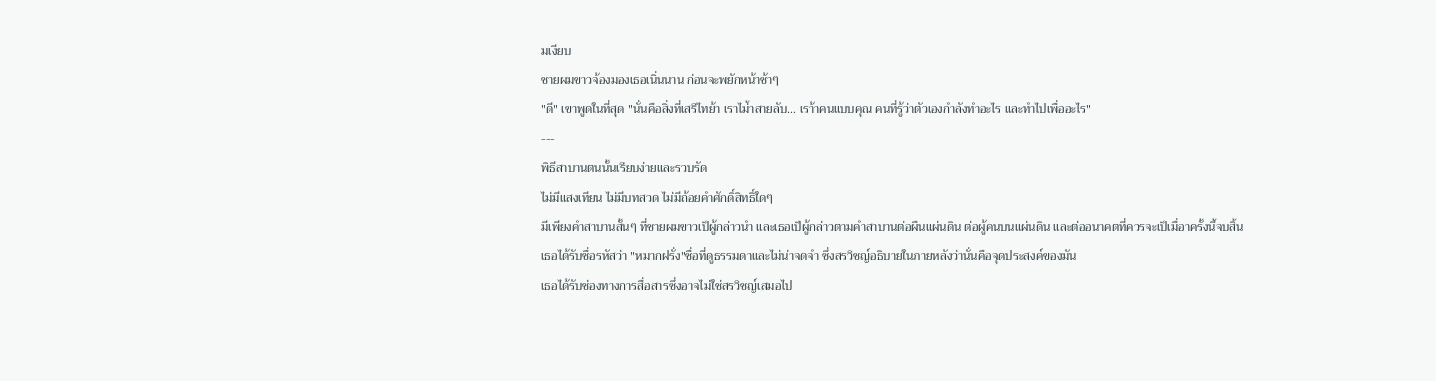มเงียบ
ชายผมขาวจ้องมองเธอเนิ่นนาน ก่อนจะพยักหน้าช้าๆ
"ดี" เขาพูดในที่สุด "นั่นคือสิ่งที่เสรีไทย้า เราไม่้าสายลับ... เรา้าคนแบบคุณ คนที่รู้ว่าตัวเองกำลังทำอะไร และทำไปเพื่ออะไร"
---
พิธีสาบานตนนั้นเรียบง่ายและรวบรัด
ไม่มีแสงเทียน ไม่มีบทสวด ไม่มีถ้อยคำศักดิ์สิทธิ์ใดๆ
มีเพียงคำสาบานสั้นๆ ที่ชายผมขาวเป็ผู้กล่าวนำ และเธอเป็ผู้กล่าวตามคำสาบานต่อผืนแผ่นดิน ต่อผู้คนบนแผ่นดิน และต่ออนาคตที่ควรจะเป็เมื่อาครั้งนี้จบสิ้น
เธอได้รับชื่อรหัสว่า "หมากฝรั่ง"ชื่อที่ดูธรรมดาและไม่น่าจดจำ ซึ่งสรวิชญ์อธิบายในภายหลังว่านั่นคือจุดประสงค์ของมัน
เธอได้รับช่องทางการสื่อสารซึ่งอาจไม่ใช่สรวิชญ์เสมอไป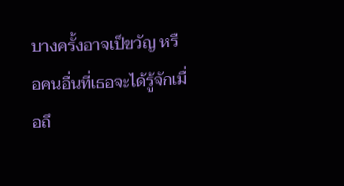บางครั้งอาจเป็ขวัญ หรือคนอื่นที่เธอจะได้รู้จักเมื่อถึ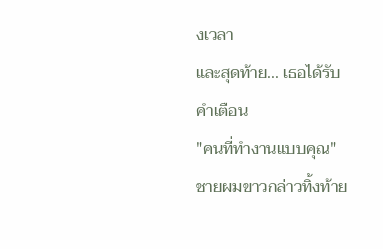งเวลา
และสุดท้าย... เธอได้รับคำเตือน
"คนที่ทำงานแบบคุณ" ชายผมขาวกล่าวทิ้งท้าย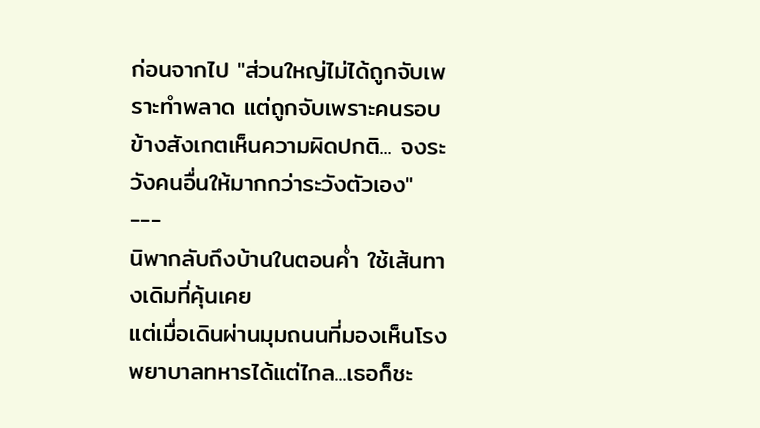ก่อนจากไป "ส่วนใหญ่ไม่ได้ถูกจับเพราะทำพลาด แต่ถูกจับเพราะคนรอบข้างสังเกตเห็นความผิดปกติ... จงระวังคนอื่นให้มากกว่าระวังตัวเอง"
---
นิพากลับถึงบ้านในตอนค่ำ ใช้เส้นทางเดิมที่คุ้นเคย
แต่เมื่อเดินผ่านมุมถนนที่มองเห็นโรงพยาบาลทหารได้แต่ไกล...เธอก็ชะ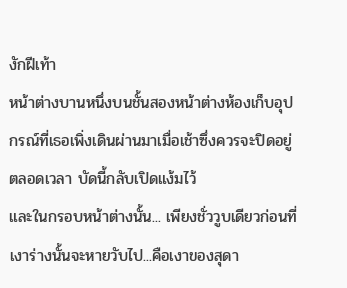งักฝีเท้า
หน้าต่างบานหนึ่งบนชั้นสองหน้าต่างห้องเก็บอุปกรณ์ที่เธอเพิ่งเดินผ่านมาเมื่อเช้าซึ่งควรจะปิดอยู่ตลอดเวลา บัดนี้กลับเปิดแง้มไว้
และในกรอบหน้าต่างนั้น... เพียงชั่ววูบเดียวก่อนที่เงาร่างนั้นจะหายวับไป...คือเงาของสุดา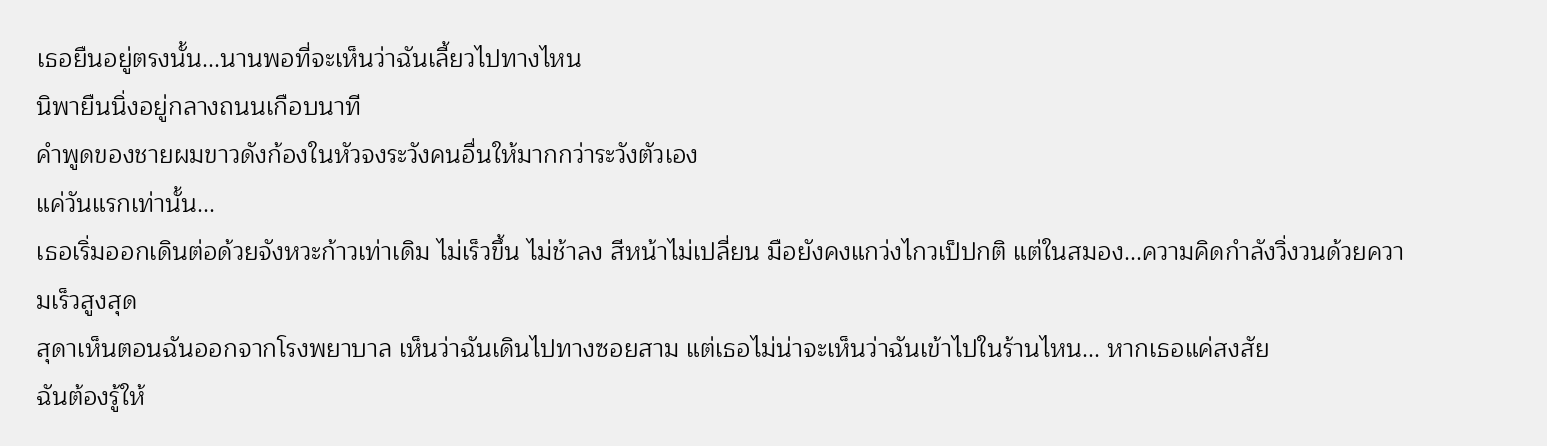เธอยืนอยู่ตรงนั้น...นานพอที่จะเห็นว่าฉันเลี้ยวไปทางไหน
นิพายืนนิ่งอยู่กลางถนนเกือบนาที
คำพูดของชายผมขาวดังก้องในหัวจงระวังคนอื่นให้มากกว่าระวังตัวเอง
แค่วันแรกเท่านั้น...
เธอเริ่มออกเดินต่อด้วยจังหวะก้าวเท่าเดิม ไม่เร็วขึ้น ไม่ช้าลง สีหน้าไม่เปลี่ยน มือยังคงแกว่งไกวเป็ปกติ แต่ในสมอง...ความคิดกำลังวิ่งวนด้วยความเร็วสูงสุด
สุดาเห็นตอนฉันออกจากโรงพยาบาล เห็นว่าฉันเดินไปทางซอยสาม แต่เธอไม่น่าจะเห็นว่าฉันเข้าไปในร้านไหน... หากเธอแค่สงสัย
ฉันต้องรู้ให้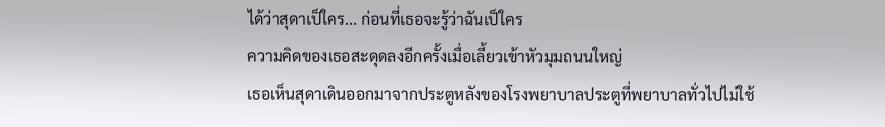ได้ว่าสุดาเป็ใคร... ก่อนที่เธอจะรู้ว่าฉันเป็ใคร
ความคิดของเธอสะดุดลงอีกครั้งเมื่อเลี้ยวเข้าหัวมุมถนนใหญ่
เธอเห็นสุดาเดินออกมาจากประตูหลังของโรงพยาบาลประตูที่พยาบาลทั่วไปไม่ใช้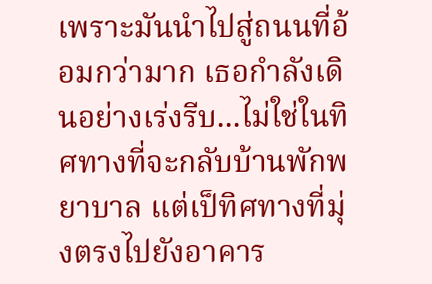เพราะมันนำไปสู่ถนนที่อ้อมกว่ามาก เธอกำลังเดินอย่างเร่งรีบ...ไม่ใช่ในทิศทางที่จะกลับบ้านพักพยาบาล แต่เป็ทิศทางที่มุ่งตรงไปยังอาคาร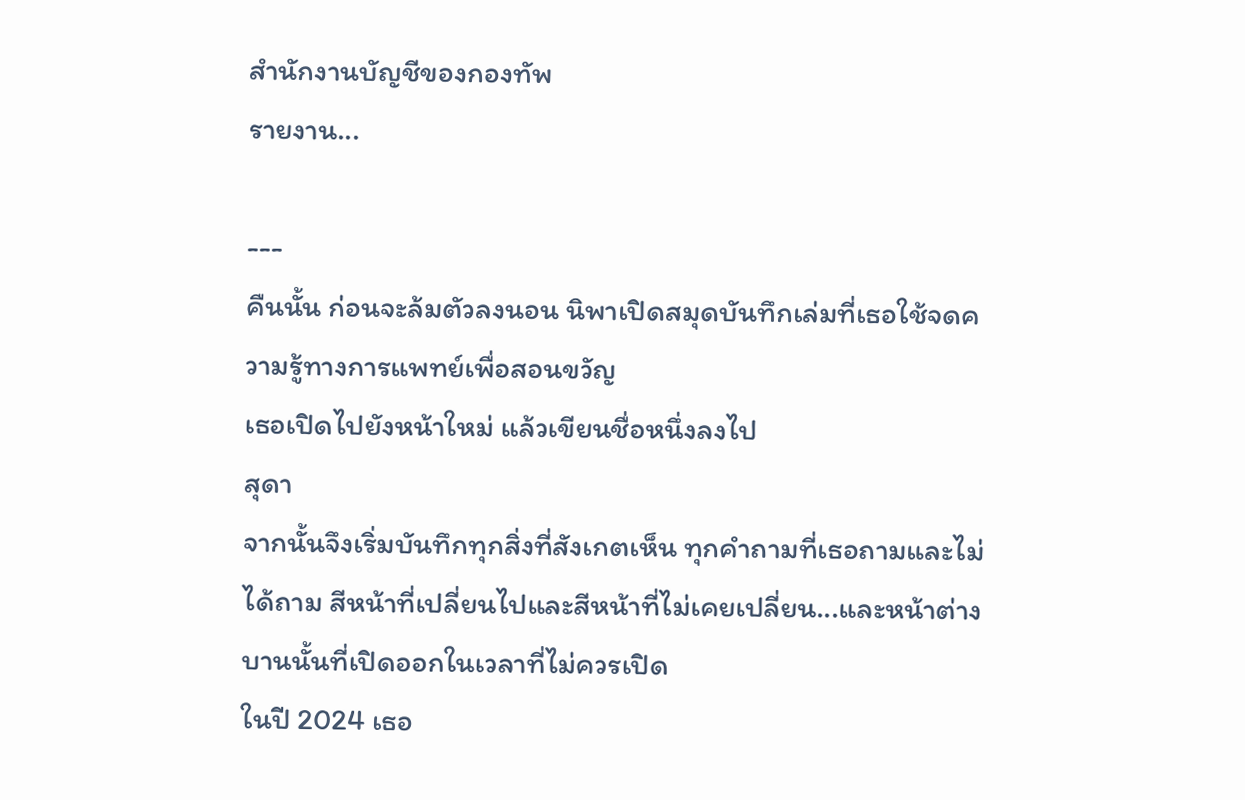สำนักงานบัญชีของกองทัพ
รายงาน...

---
คืนนั้น ก่อนจะล้มตัวลงนอน นิพาเปิดสมุดบันทึกเล่มที่เธอใช้จดความรู้ทางการแพทย์เพื่อสอนขวัญ
เธอเปิดไปยังหน้าใหม่ แล้วเขียนชื่อหนึ่งลงไป
สุดา
จากนั้นจึงเริ่มบันทึกทุกสิ่งที่สังเกตเห็น ทุกคำถามที่เธอถามและไม่ได้ถาม สีหน้าที่เปลี่ยนไปและสีหน้าที่ไม่เคยเปลี่ยน...และหน้าต่างบานนั้นที่เปิดออกในเวลาที่ไม่ควรเปิด
ในปี 2024 เธอ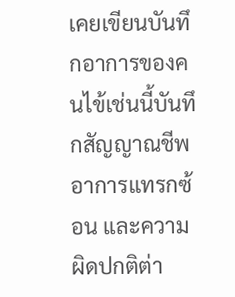เคยเขียนบันทึกอาการของคนไข้เช่นนี้บันทึกสัญญาณชีพ อาการแทรกซ้อน และความผิดปกติต่า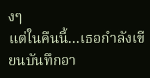งๆ
แต่ในคืนนี้...เธอกำลังเขียนบันทึกอา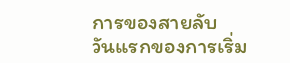การของสายลับ
วันแรกของการเริ่ม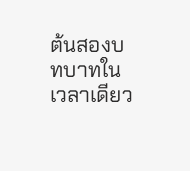ต้นสองบทบาทในเวลาเดียว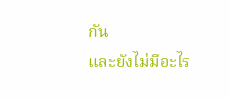กัน
และยังไม่มีอะไร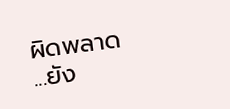ผิดพลาด
...ยัง